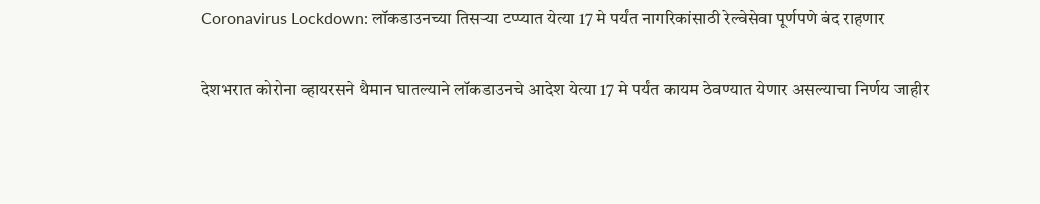Coronavirus Lockdown: लॉकडाउनच्या तिसऱ्या टप्प्यात येत्या 17 मे पर्यंत नागरिकांसाठी रेल्वेसेवा पूर्णपणे बंद राहणार

देशभरात कोरोना व्हायरसने थैमान घातल्याने लॉकडाउनचे आदेश येत्या 17 मे पर्यंत कायम ठेवण्यात येणार असल्याचा निर्णय जाहीर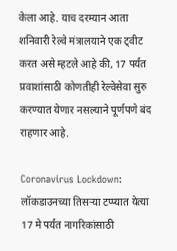केला आहे. याच दरम्यान आता शनिवारी रेल्वे मंत्रालयाने एक ट्वीट करत असे म्हटले आहे की, 17 पर्यंत प्रवाशांसाठी कोणतीही रेल्वेसेवा सुरु करण्यात येणार नसल्याने पूर्णपणे बंद राहणार आहे.

Coronavirus Lockdown: लॉकडाउनच्या तिसऱ्या टप्प्यात येत्या 17 मे पर्यंत नागरिकांसाठी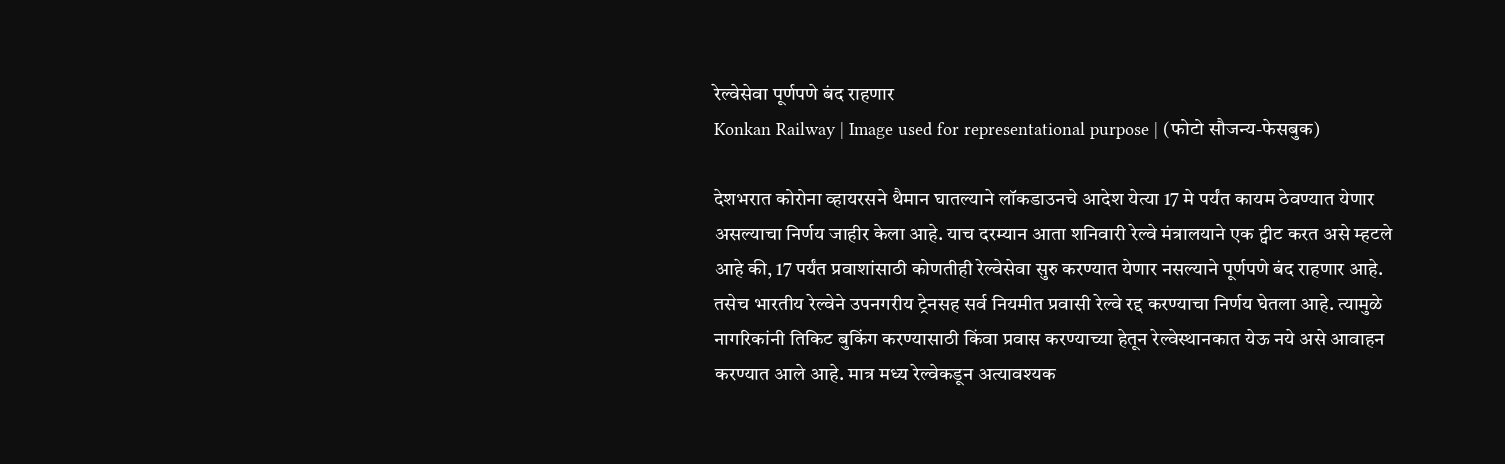रेल्वेसेवा पूर्णपणे बंद राहणार
Konkan Railway | Image used for representational purpose | (फोटो सौजन्य-फेसबुक)

देशभरात कोरोना व्हायरसने थैमान घातल्याने लॉकडाउनचे आदेश येत्या 17 मे पर्यंत कायम ठेवण्यात येणार असल्याचा निर्णय जाहीर केला आहे. याच दरम्यान आता शनिवारी रेल्वे मंत्रालयाने एक ट्वीट करत असे म्हटले आहे की, 17 पर्यंत प्रवाशांसाठी कोणतीही रेल्वेसेवा सुरु करण्यात येणार नसल्याने पूर्णपणे बंद राहणार आहे. तसेच भारतीय रेल्वेने उपनगरीय ट्रेनसह सर्व नियमीत प्रवासी रेल्वे रद्द करण्याचा निर्णय घेतला आहे. त्यामुळे नागरिकांनी तिकिट बुकिंग करण्यासाठी किंवा प्रवास करण्याच्या हेतून रेल्वेस्थानकात येऊ नये असे आवाहन करण्यात आले आहे. मात्र मध्य रेल्वेकडून अत्यावश्यक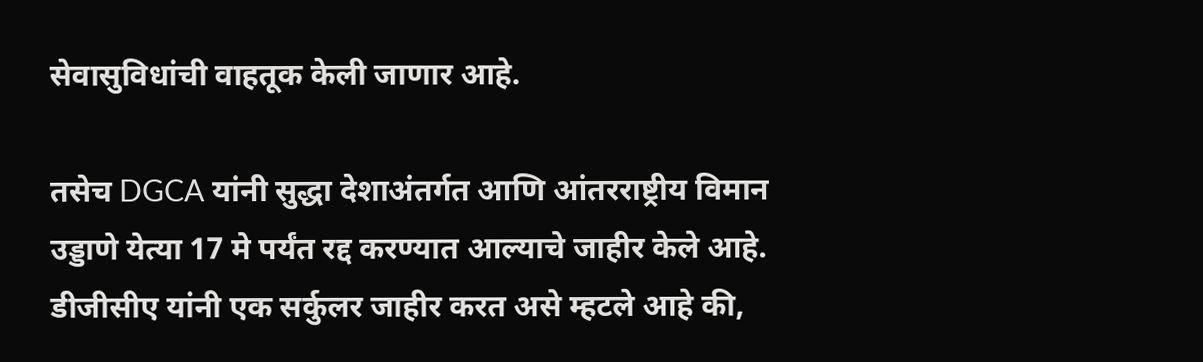सेवासुविधांची वाहतूक केली जाणार आहे.

तसेच DGCA यांनी सुद्धा देशाअंतर्गत आणि आंतरराष्ट्रीय विमान उड्डाणे येत्या 17 मे पर्यंत रद्द करण्यात आल्याचे जाहीर केले आहे. डीजीसीए यांनी एक सर्कुलर जाहीर करत असे म्हटले आहे की,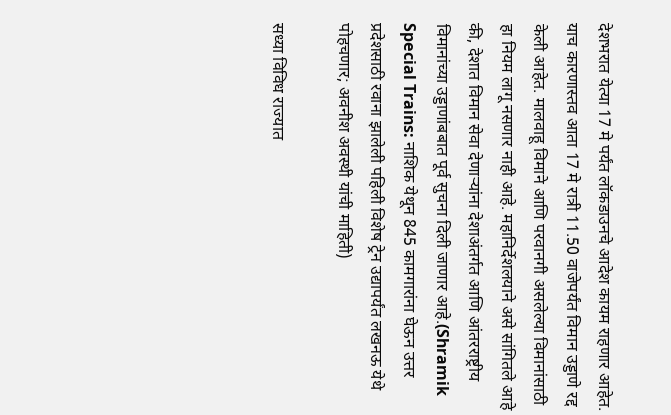देशभरात येत्या 17 मे पर्यंत लॉकडाउनचे आदेश कायम राहणार आहेत. याच कारणास्तव आता 17 मे रात्री 11.50 वाजेपर्यंत विमान उड्डाणे रद्द केली आहेत. मालवाहू विमाने आणि परवानगी असलेल्या विमानांसाठी हा नियम लागू नसणार नाही आहे. महानिर्देशलयाने असे सांगितले आहे की, देशात विमान सेवा देणाऱ्यांना देशाअंतर्गत आणि आंतरराष्ट्रीय विमानांच्या उड्डाणांबबात पूर्व सुचना दिली जाणार आहे.(Shramik Special Trains: नाशिक येथून 845 कामगारांना घेऊन उत्तर प्रदेशसाठी रवाना झालेली पहिली विशेष ट्रेन उद्यापर्यंत लखनऊ येथे पोहचणार; अवनीश अवस्थी यांची माहिती)

सध्या विविध राज्यात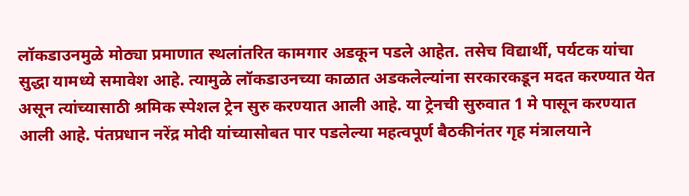लॉकडाउनमुळे मोठ्या प्रमाणात स्थलांतरित कामगार अडकून पडले आहेत. तसेच विद्यार्थी, पर्यटक यांचा सुद्धा यामध्ये समावेश आहे. त्यामुळे लॉकडाउनच्या काळात अडकलेल्यांना सरकारकडून मदत करण्यात येत असून त्यांच्यासाठी श्रमिक स्पेशल ट्रेन सुरु करण्यात आली आहे. या ट्रेनची सुरुवात 1 मे पासून करण्यात आली आहे. पंतप्रधान नरेंद्र मोदी यांच्यासोबत पार पडलेल्या महत्वपूर्ण बैठकीनंतर गृह मंत्रालयाने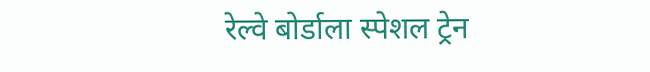रेल्वे बोर्डाला स्पेशल ट्रेन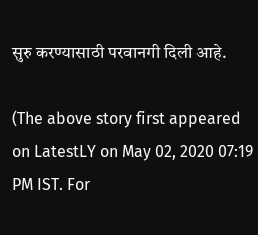सुरु करण्यासाठी परवानगी दिली आहे.

(The above story first appeared on LatestLY on May 02, 2020 07:19 PM IST. For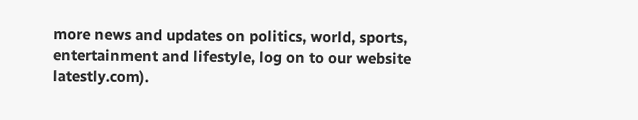more news and updates on politics, world, sports, entertainment and lifestyle, log on to our website latestly.com).